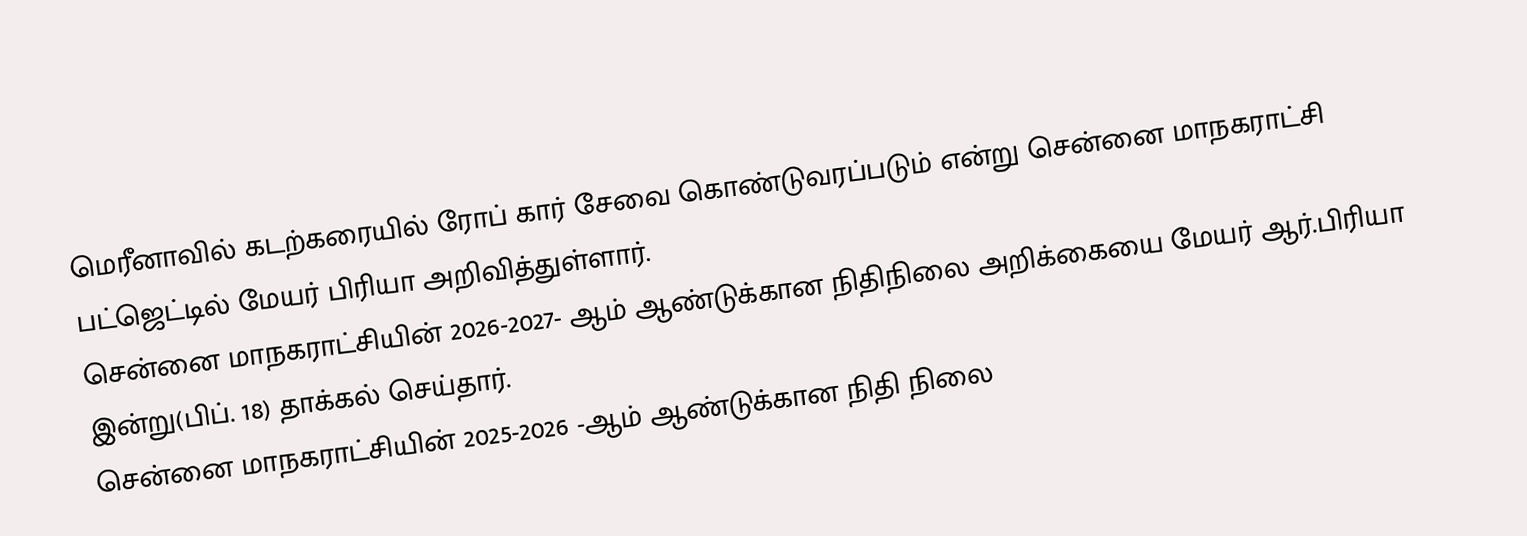மெரீனாவில் கடற்கரையில் ரோப் கார் சேவை கொண்டுவரப்படும் என்று சென்னை மாநகராட்சி பட்ஜெட்டில் மேயர் பிரியா அறிவித்துள்ளார்.
சென்னை மாநகராட்சியின் 2026-2027- ஆம் ஆண்டுக்கான நிதிநிலை அறிக்கையை மேயர் ஆர்.பிரியா இன்று(பிப். 18) தாக்கல் செய்தார்.
சென்னை மாநகராட்சியின் 2025-2026 -ஆம் ஆண்டுக்கான நிதி நிலை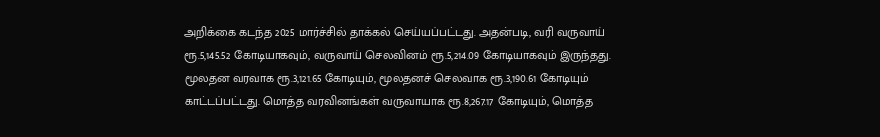அறிக்கை கடந்த 2025 மார்ச்சில் தாக்கல் செய்யப்பட்டது. அதன்படி, வரி வருவாய் ரூ.5,145.52 கோடியாகவும், வருவாய் செலவினம் ரூ.5,214.09 கோடியாகவும் இருந்தது. மூலதன வரவாக ரூ.3,121.65 கோடியும், மூலதனச் செலவாக ரூ.3,190.61 கோடியும் காட்டப்பட்டது. மொத்த வரவினங்கள் வருவாயாக ரூ.8,267.17 கோடியும், மொத்த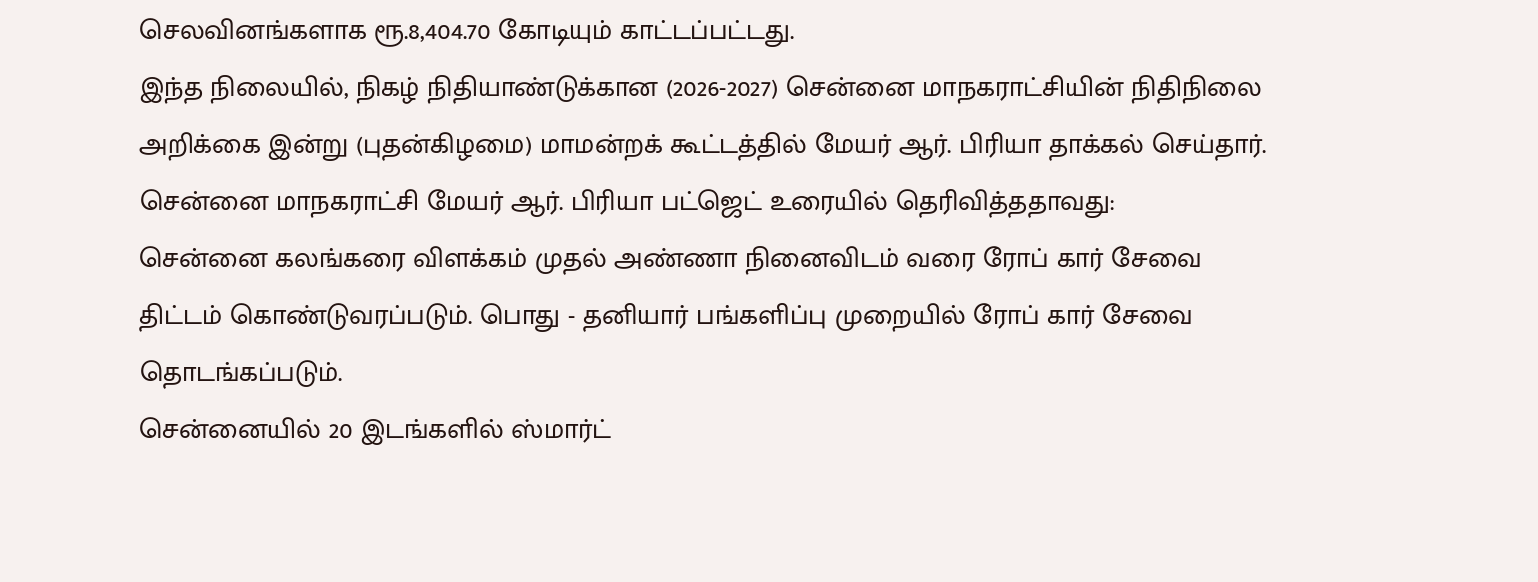செலவினங்களாக ரூ.8,404.70 கோடியும் காட்டப்பட்டது.
இந்த நிலையில், நிகழ் நிதியாண்டுக்கான (2026-2027) சென்னை மாநகராட்சியின் நிதிநிலை அறிக்கை இன்று (புதன்கிழமை) மாமன்றக் கூட்டத்தில் மேயர் ஆர். பிரியா தாக்கல் செய்தார்.
சென்னை மாநகராட்சி மேயர் ஆர். பிரியா பட்ஜெட் உரையில் தெரிவித்ததாவது:
சென்னை கலங்கரை விளக்கம் முதல் அண்ணா நினைவிடம் வரை ரோப் கார் சேவை திட்டம் கொண்டுவரப்படும். பொது - தனியார் பங்களிப்பு முறையில் ரோப் கார் சேவை தொடங்கப்படும்.
சென்னையில் 20 இடங்களில் ஸ்மார்ட்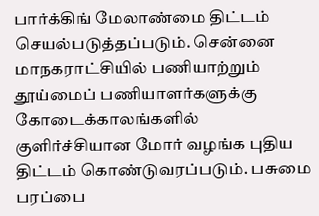பார்க்கிங் மேலாண்மை திட்டம் செயல்படுத்தப்படும். சென்னை மாநகராட்சியில் பணியாற்றும் தூய்மைப் பணியாளர்களுக்கு கோடைக்காலங்களில் குளிர்ச்சியான மோர் வழங்க புதிய திட்டம் கொண்டுவரப்படும். பசுமை பரப்பை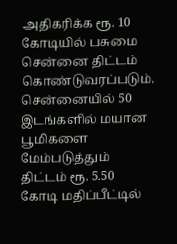அதிகரிக்க ரூ. 10 கோடியில் பசுமை சென்னை திட்டம் கொண்டுவரப்படும்.
சென்னையில் 50 இடங்களில் மயான பூமிகளை மேம்படுத்தும் திட்டம் ரூ. 5.50 கோடி மதிப்பீட்டில்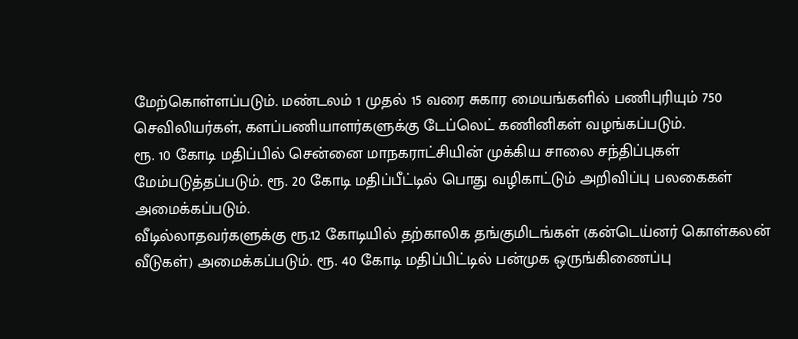மேற்கொள்ளப்படும். மண்டலம் 1 முதல் 15 வரை சுகார மையங்களில் பணிபுரியும் 750 செவிலியர்கள், களப்பணியாளர்களுக்கு டேப்லெட் கணினிகள் வழங்கப்படும்.
ரூ. 10 கோடி மதிப்பில் சென்னை மாநகராட்சியின் முக்கிய சாலை சந்திப்புகள் மேம்படுத்தப்படும். ரூ. 20 கோடி மதிப்பீட்டில் பொது வழிகாட்டும் அறிவிப்பு பலகைகள் அமைக்கப்படும்.
வீடில்லாதவர்களுக்கு ரூ.12 கோடியில் தற்காலிக தங்குமிடங்கள் (கன்டெய்னர் கொள்கலன் வீடுகள்) அமைக்கப்படும். ரூ. 40 கோடி மதிப்பிட்டில் பன்முக ஒருங்கிணைப்பு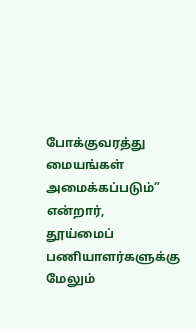போக்குவரத்து மையங்கள் அமைக்கப்படும்” என்றார்,
தூய்மைப் பணியாளர்களுக்கு மேலும்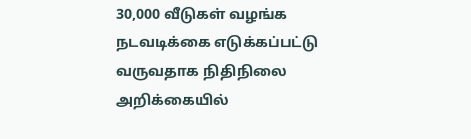30,000 வீடுகள் வழங்க நடவடிக்கை எடுக்கப்பட்டு வருவதாக நிதிநிலை அறிக்கையில்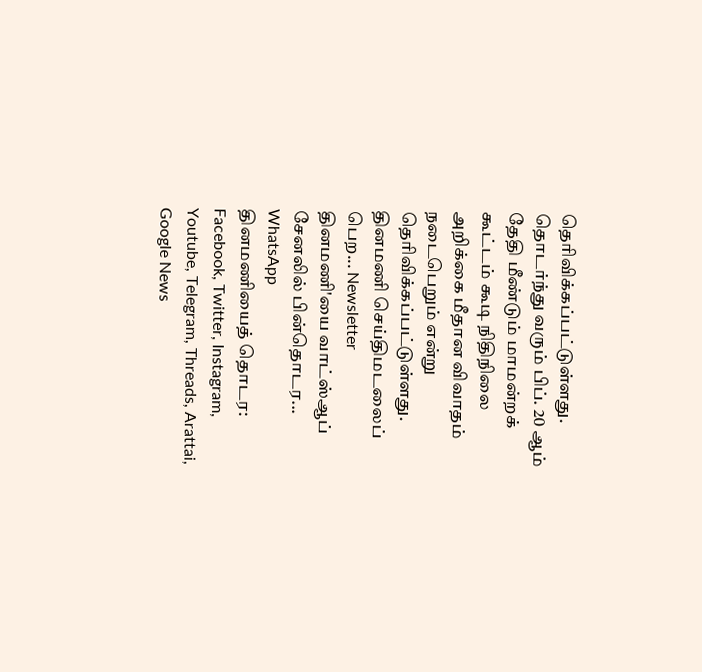தெரிவிக்கப்பட்டுள்ளது.
தொடர்ந்து வரும் பிப். 20 ஆம் தேதி மீண்டும் மாமன்றக் கூட்டம் கூடி நிதிநிலை அறிக்கை மீதான விவாதம் நடைபெறும் என்று தெரிவிக்கப்பட்டுள்ளது.
தினமணி செய்திமடலைப் பெற... Newsletter
தினமணி'யை வாட்ஸ்ஆப் சேனலில் பின்தொடர... WhatsApp
தினமணியைத் தொடர: Facebook, Twitter, Instagram, Youtube, Telegram, Threads, Arattai, Google News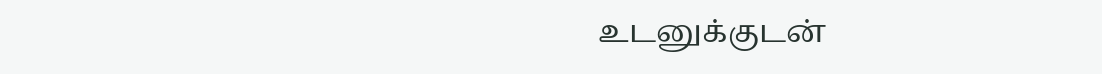உடனுக்குடன்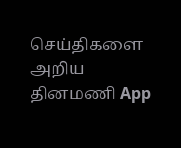செய்திகளை அறிய தினமணி App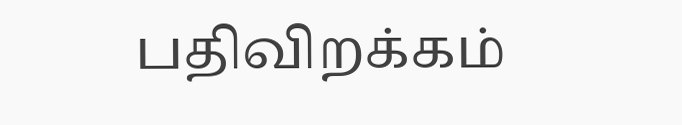பதிவிறக்கம்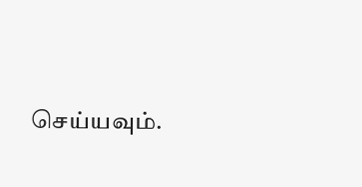செய்யவும்.